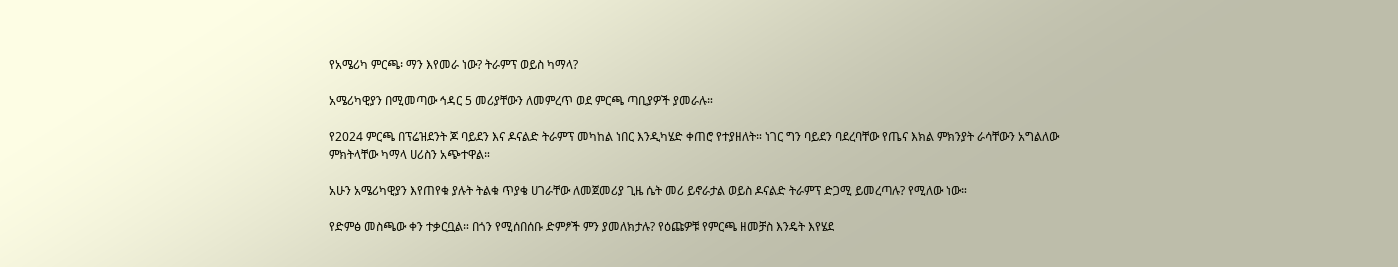የአሜሪካ ምርጫ፡ ማን እየመራ ነው? ትራምፕ ወይስ ካማላ?

አሜሪካዊያን በሚመጣው ኅዳር 5 መሪያቸውን ለመምረጥ ወደ ምርጫ ጣቢያዎች ያመራሉ።

የ2024 ምርጫ በፕሬዝደንት ጆ ባይደን እና ዶናልድ ትራምፕ መካከል ነበር እንዲካሄድ ቀጠሮ የተያዘለት። ነገር ግን ባይደን ባደረባቸው የጤና እክል ምክንያት ራሳቸውን አግልለው ምክትላቸው ካማላ ሀሪስን አጭተዋል።

አሁን አሜሪካዊያን እየጠየቁ ያሉት ትልቁ ጥያቄ ሀገራቸው ለመጀመሪያ ጊዜ ሴት መሪ ይኖራታል ወይስ ዶናልድ ትራምፕ ድጋሚ ይመረጣሉ? የሚለው ነው።

የድምፅ መስጫው ቀን ተቃርቧል። በጎን የሚሰበሰቡ ድምፆች ምን ያመለክታሉ? የዕጩዎቹ የምርጫ ዘመቻስ እንዴት እየሄደ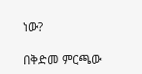ነው?

በቅድመ ምርጫው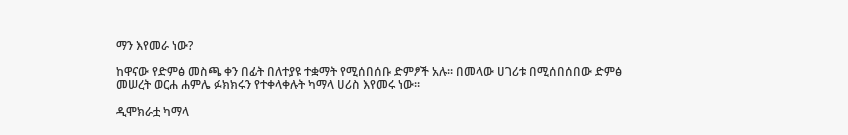ማን እየመራ ነው?

ከዋናው የድምፅ መስጫ ቀን በፊት በለተያዩ ተቋማት የሚሰበሰቡ ድምፆች አሉ። በመላው ሀገሪቱ በሚሰበሰበው ድምፅ መሠረት ወርሐ ሐምሌ ፉክክሩን የተቀላቀሉት ካማላ ሀሪስ እየመሩ ነው።

ዲሞክራቷ ካማላ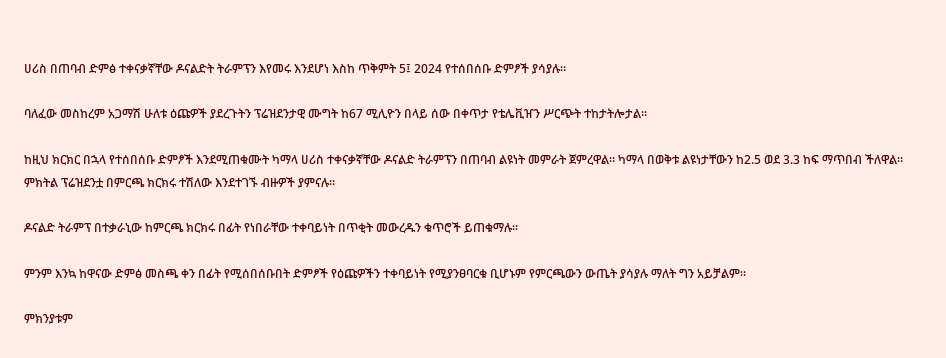ሀሪስ በጠባብ ድምፅ ተቀናቃኛቸው ዶናልድት ትራምፕን እየመሩ እንደሆነ እስከ ጥቅምት 5፤ 2024 የተሰበሰቡ ድምፆች ያሳያሉ።

ባለፈው መስከረም አጋማሽ ሁለቱ ዕጩዎች ያደረጉትን ፕሬዝደንታዊ ሙግት ከ67 ሚሊዮን በላይ ሰው በቀጥታ የቴሌቪዠን ሥርጭት ተከታትሎታል።

ከዚህ ክርክር በኋላ የተሰበሰቡ ድምፆች እንደሚጠቁሙት ካማላ ሀሪስ ተቀናቃኛቸው ዶናልድ ትራምፕን በጠባብ ልዩነት መምራት ጀምረዋል። ካማላ በወቅቱ ልዩነታቸውን ከ2.5 ወደ 3.3 ከፍ ማጥበብ ችለዋል። ምክትል ፕሬዝደንቷ በምርጫ ክርክሩ ተሽለው እንደተገኙ ብዙዎች ያምናሉ።

ዶናልድ ትራምፕ በተቃራኒው ከምርጫ ክርክሩ በፊት የነበራቸው ተቀባይነት በጥቂት መውረዱን ቁጥሮች ይጠቁማሉ።

ምንም እንኳ ከዋናው ድምፅ መስጫ ቀን በፊት የሚሰበሰቡበት ድምፆች የዕጩዎችን ተቀባይነት የሚያንፀባርቁ ቢሆኑም የምርጫውን ውጤት ያሳያሉ ማለት ግን አይቻልም።

ምክንያቱም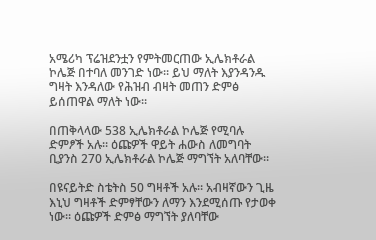አሜሪካ ፕሬዝደንቷን የምትመርጠው ኢሌክቶራል ኮሌጅ በተባለ መንገድ ነው። ይህ ማለት እያንዳንዱ ግዛት እንዳለው የሕዝብ ብዛት መጠን ድምፅ ይሰጠዋል ማለት ነው።

በጠቅላላው 538 ኢሌክቶራል ኮሌጅ የሚባሉ ድምፆች አሉ። ዕጩዎች ዋይት ሐውስ ለመግባት ቢያንስ 270 ኢሌክቶራል ኮሌጅ ማግኘት አለባቸው።

በዩናይትድ ስቴትስ 50 ግዛቶች አሉ። አብዛኛውን ጊዜ እኒህ ግዛቶች ድምፃቸውን ለማን እንደሚሰጡ የታወቀ ነው። ዕጩዎች ድምፅ ማግኘት ያለባቸው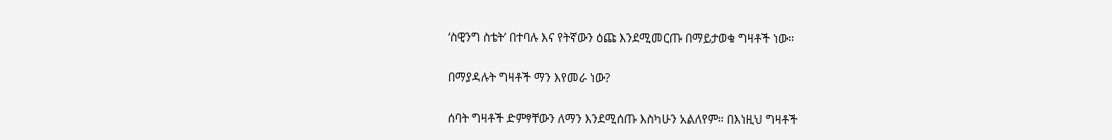‘ስዊንግ ስቴት’ በተባሉ እና የትኛውን ዕጩ እንደሚመርጡ በማይታወቁ ግዛቶች ነው።

በማያዳሉት ግዛቶች ማን እየመራ ነው?

ሰባት ግዛቶች ድምፃቸውን ለማን እንደሚሰጡ እስካሁን አልለየም። በእነዚህ ግዛቶች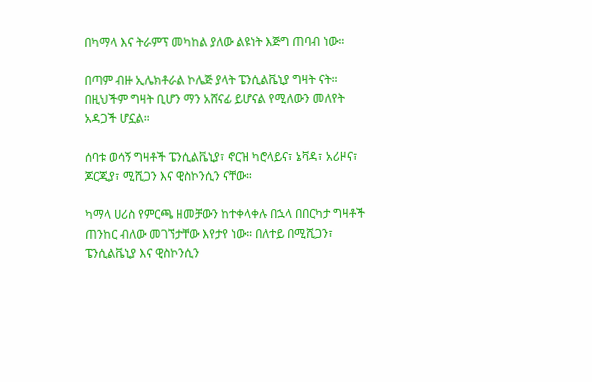በካማላ እና ትራምፕ መካከል ያለው ልዩነት እጅግ ጠባብ ነው።

በጣም ብዙ ኢሌክቶራል ኮሌጅ ያላት ፔንሲልቬኒያ ግዛት ናት። በዚህችም ግዛት ቢሆን ማን አሸናፊ ይሆናል የሚለውን መለየት አዳጋች ሆኗል።

ሰባቱ ወሳኝ ግዛቶች ፔንሲልቬኒያ፣ ኖርዝ ካሮላይና፣ ኔቫዳ፣ አሪዞና፣ ጆርጂያ፣ ሚሺጋን እና ዊስኮንሲን ናቸው።

ካማላ ሀሪስ የምርጫ ዘመቻውን ከተቀላቀሉ በኋላ በበርካታ ግዛቶች ጠንከር ብለው መገኘታቸው እየታየ ነው። በለተይ በሚሺጋን፣ ፔንሲልቬኒያ እና ዊስኮንሲን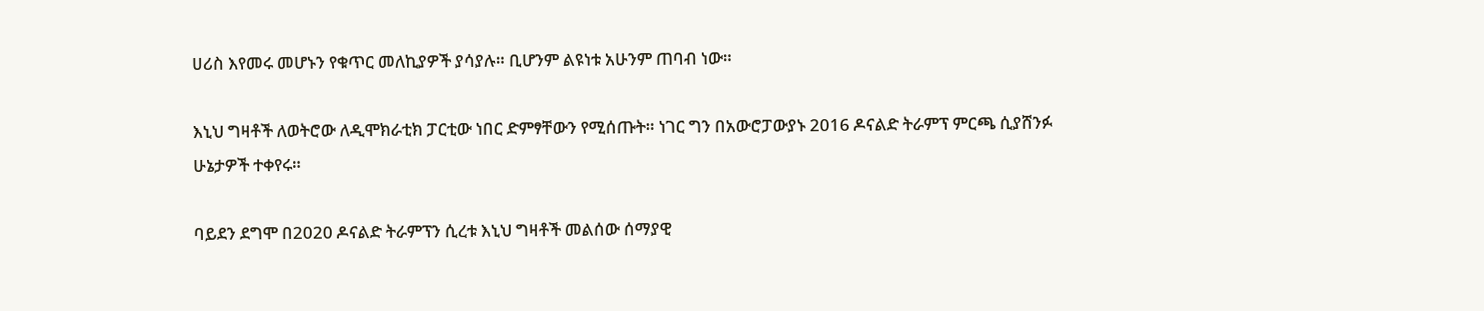ሀሪስ እየመሩ መሆኑን የቁጥር መለኪያዎች ያሳያሉ። ቢሆንም ልዩነቱ አሁንም ጠባብ ነው።

እኒህ ግዛቶች ለወትሮው ለዲሞክራቲክ ፓርቲው ነበር ድምፃቸውን የሚሰጡት። ነገር ግን በአውሮፓውያኑ 2016 ዶናልድ ትራምፕ ምርጫ ሲያሸንፉ ሁኔታዎች ተቀየሩ።

ባይደን ደግሞ በ2020 ዶናልድ ትራምፕን ሲረቱ እኒህ ግዛቶች መልሰው ሰማያዊ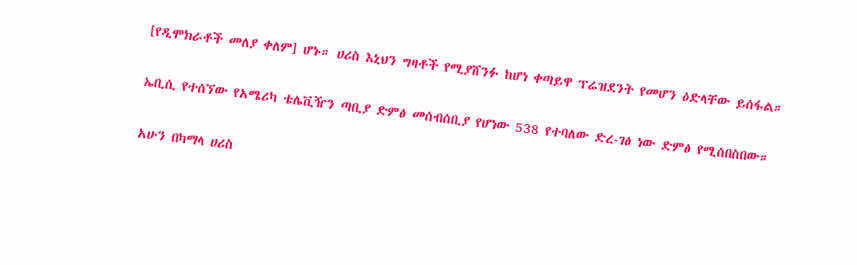[የዲሞክራቶች መለያ ቀለም] ሆኑ። ሀሪስ እኒህን ግዛቶች የሚያሸንፉ ከሆነ ቀጣይዋ ፕሬዝደንት የመሆን ዕድላቸው ይሰፋል።

ኤቢሲ የተሰኘው የአሜሪካ ቴሌቪዥን ጣቢያ ድምፅ መሰብሰቢያ የሆነው 538 የተባለው ድረ-ገፅ ነው ድምፅ የሚሰበስበው።

አሁን በካማላ ሀሪስ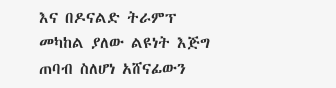እና በዶናልድ ትራምፕ መካከል ያለው ልዩነት እጅግ ጠባብ ስለሆነ አሸናፊውን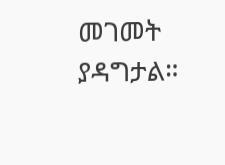መገመት ያዳግታል።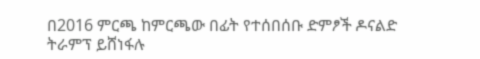በ2016 ምርጫ ከምርጫው በፊት የተሰበሰቡ ድምፆች ዶናልድ ትራምፕ ይሸነፋሉ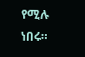የሚሉ ነበሩ።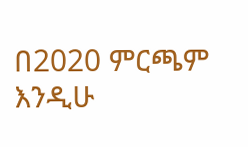በ2020 ምርጫም እንዲሁ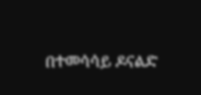በተመሳሳይ ዶናልድ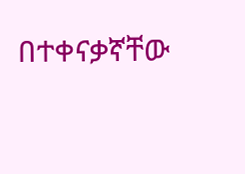በተቀናቃኛቸው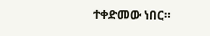ተቀድመው ነበር።